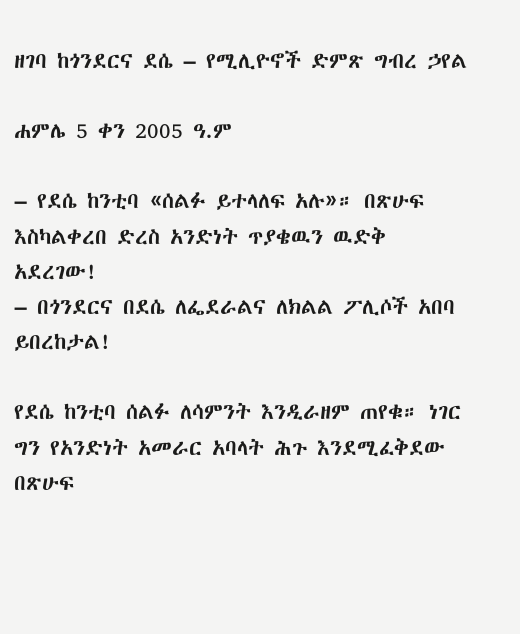ዘገባ ከጎንደርና ደሴ – የሚሊዮኖች ድምጽ ግብረ ኃየል

ሐምሌ 5 ቀን 2005 ዓ.ም

– የደሴ ከንቲባ «ሰልፉ ይተላለፍ አሉ»። በጽሁፍ እስካልቀረበ ድረስ አንድነት ጥያቄዉን ዉድቅ አደረገው!
– በጎንደርና በደሴ ለፌደራልና ለክልል ፖሊሶች አበባ ይበረከታል!

የደሴ ከንቲባ ሰልፉ ለሳምንት እንዲራዘም ጠየቁ። ነገር ግን የአንድነት አመራር አባላት ሕጉ እንደሚፈቅደው በጽሁፍ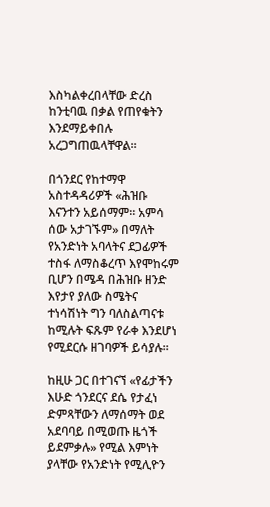እስካልቀረበላቸው ድረስ ከንቲባዉ በቃል የጠየቁትን እንደማይቀበሉ አረጋግጠዉላቸዋል።

በጎንደር የከተማዋ አስተዳዳሪዎች «ሕዝቡ እናንተን አይሰማም። አምሳ ሰው አታገኙም» በማለት የአንድነት አባላትና ደጋፊዎች ተስፋ ለማስቆረጥ እየሞከሩም ቢሆን በሜዳ በሕዝቡ ዘንድ እየታየ ያለው ስሜትና ተነሳሽነት ግን ባለስልጣናቱ ከሚሉት ፍጹም የራቀ እንደሆነ የሚደርሱ ዘገባዎች ይሳያሉ።

ከዚሁ ጋር በተገናኘ «የፊታችን እሁድ ጎንደርና ደሴ የታፈነ ድምጻቸውን ለማሰማት ወደ አደባባይ በሚወጡ ዜጎች ይደምቃሉ» የሚል እምነት ያላቸው የአንድነት የሚሊዮን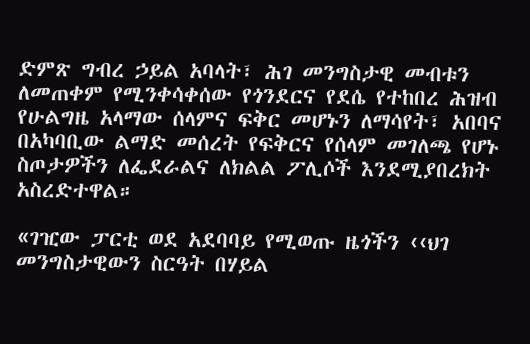ድምጽ ግብረ ኃይል አባላት፣ ሕገ መንግስታዊ መብቱን ለመጠቀም የሚንቀሳቀሰው የጎንደርና የደሴ የተከበረ ሕዝብ የሁልግዜ አላማው ሰላምና ፍቅር መሆኑን ለማሳየት፣ አበባና በአካባቢው ልማድ መሰረት የፍቅርና የሰላም መገለጫ የሆኑ ስጦታዎችን ለፌደራልና ለክልል ፖሊሶች እንደሚያበረክት አስረድተዋል።

«ገዢው ፓርቲ ወደ አደባባይ የሚወጡ ዜጎችን ‹‹ህገ መንግስታዊውን ስርዓት በሃይል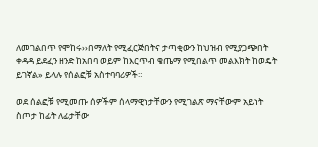ለመገልበጥ የሞከሩ››በማለት የሚፈርጅበትና ታጣቂውን ከህዝብ የሚያጋጭበት ቀዳዳ ይደፈን ዘንድ ከአበባ ወይም ከእርጥብ ቄጤማ የሚበልጥ መልእክት ከወዴት ይገኛል» ይላሉ የሰልፎቹ አስተባባሪዎች።

ወደ ሰልፎቹ የሚመጡ ሰዎችም ሰላማዊነታቸውን የሚገልጽ ማናቸውም አይነት ስጦታ ከፊት ለፊታቸው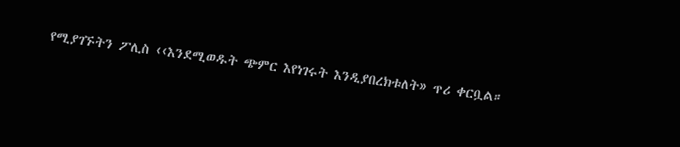የሚያገኙትን ፖሊስ ‹‹እንደሚወዱት ጭምር እየነገሩት እንዲያበረክቱለት» ጥሪ ቀርቧል።